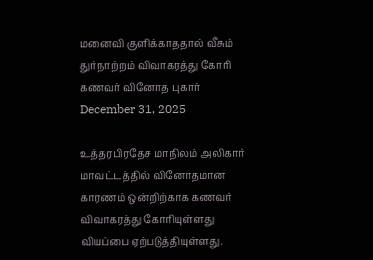மனைவி குளிக்காததால் வீசும் துர்நாற்றம் விவாகரத்து கோரி கணவர் வினோத புகார்
December 31, 2025

உத்தரபிரதேச மாநிலம் அலிகார் மாவட்டத்தில் வினோதமான காரணம் ஒன்றிற்காக கணவர் விவாகரத்து கோரியுள்ளது வியப்பை ஏற்படுத்தியுள்ளது.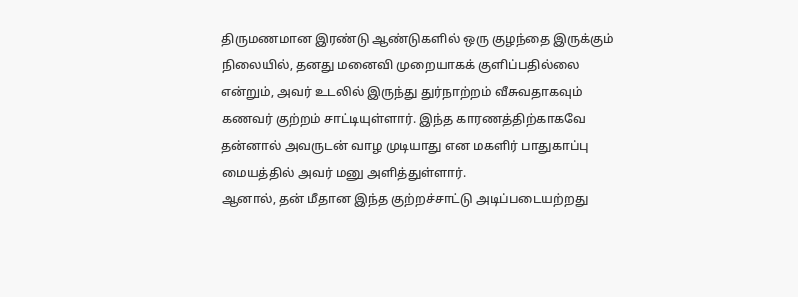திருமணமான இரண்டு ஆண்டுகளில் ஒரு குழந்தை இருக்கும் நிலையில், தனது மனைவி முறையாகக் குளிப்பதில்லை என்றும், அவர் உடலில் இருந்து துர்நாற்றம் வீசுவதாகவும் கணவர் குற்றம் சாட்டியுள்ளார். இந்த காரணத்திற்காகவே தன்னால் அவருடன் வாழ முடியாது என மகளிர் பாதுகாப்பு மையத்தில் அவர் மனு அளித்துள்ளார்.
ஆனால், தன் மீதான இந்த குற்றச்சாட்டு அடிப்படையற்றது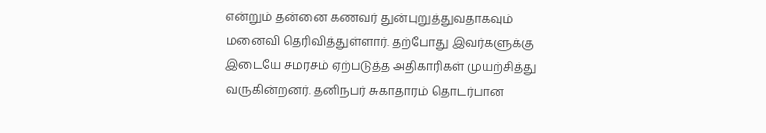என்றும் தன்னை கணவர் துன்புறுத்துவதாகவும் மனைவி தெரிவித்துள்ளார். தற்போது இவர்களுக்கு இடையே சமரசம் ஏற்படுத்த அதிகாரிகள் முயற்சித்து வருகின்றனர். தனிநபர் சுகாதாரம் தொடர்பான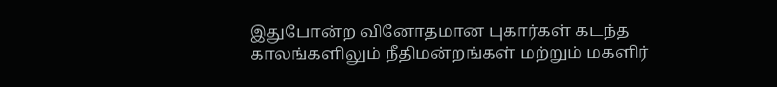இதுபோன்ற வினோதமான புகார்கள் கடந்த காலங்களிலும் நீதிமன்றங்கள் மற்றும் மகளிர்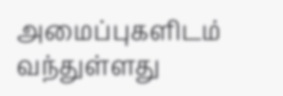அமைப்புகளிடம் வந்துள்ளது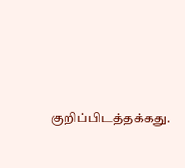குறிப்பிடத்தக்கது.